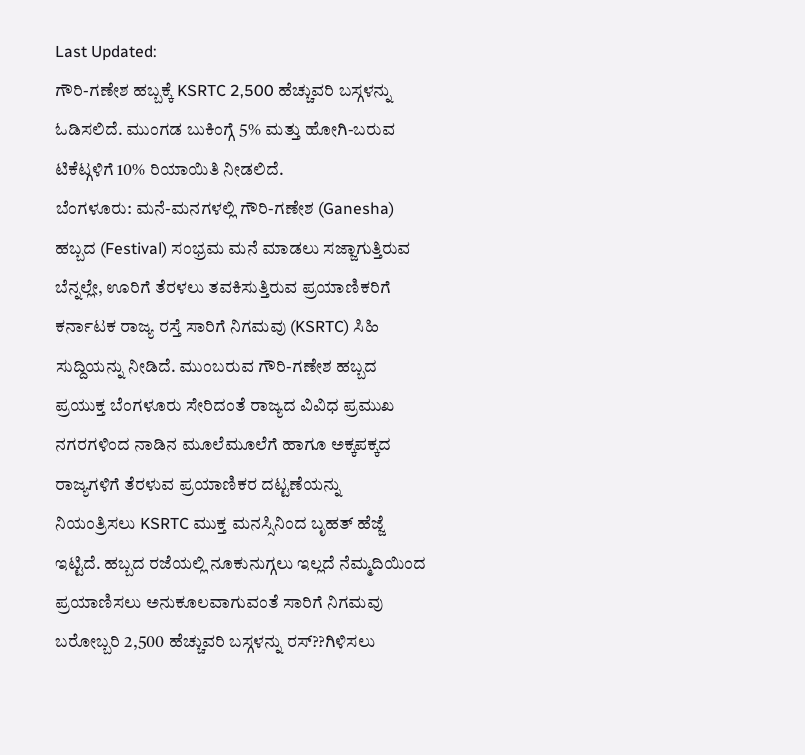Last Updated:
ಗೌರಿ-ಗಣೇಶ ಹಬ್ಬಕ್ಕೆ KSRTC 2,500 ಹೆಚ್ಚುವರಿ ಬಸ್ಗಳನ್ನು ಓಡಿಸಲಿದೆ. ಮುಂಗಡ ಬುಕಿಂಗ್ಗೆ 5% ಮತ್ತು ಹೋಗಿ-ಬರುವ ಟಿಕೆಟ್ಗಳಿಗೆ 10% ರಿಯಾಯಿತಿ ನೀಡಲಿದೆ.
ಬೆಂಗಳೂರು: ಮನೆ-ಮನಗಳಲ್ಲಿ ಗೌರಿ-ಗಣೇಶ (Ganesha) ಹಬ್ಬದ (Festival) ಸಂಭ್ರಮ ಮನೆ ಮಾಡಲು ಸಜ್ಜಾಗುತ್ತಿರುವ ಬೆನ್ನಲ್ಲೇ, ಊರಿಗೆ ತೆರಳಲು ತವಕಿಸುತ್ತಿರುವ ಪ್ರಯಾಣಿಕರಿಗೆ ಕರ್ನಾಟಕ ರಾಜ್ಯ ರಸ್ತೆ ಸಾರಿಗೆ ನಿಗಮವು (KSRTC) ಸಿಹಿ ಸುದ್ದಿಯನ್ನು ನೀಡಿದೆ. ಮುಂಬರುವ ಗೌರಿ-ಗಣೇಶ ಹಬ್ಬದ ಪ್ರಯುಕ್ತ ಬೆಂಗಳೂರು ಸೇರಿದಂತೆ ರಾಜ್ಯದ ವಿವಿಧ ಪ್ರಮುಖ ನಗರಗಳಿಂದ ನಾಡಿನ ಮೂಲೆಮೂಲೆಗೆ ಹಾಗೂ ಅಕ್ಕಪಕ್ಕದ ರಾಜ್ಯಗಳಿಗೆ ತೆರಳುವ ಪ್ರಯಾಣಿಕರ ದಟ್ಟಣೆಯನ್ನು ನಿಯಂತ್ರಿಸಲು KSRTC ಮುಕ್ತ ಮನಸ್ಸಿನಿಂದ ಬೃಹತ್ ಹೆಜ್ಜೆ ಇಟ್ಟಿದೆ. ಹಬ್ಬದ ರಜೆಯಲ್ಲಿ ನೂಕುನುಗ್ಗಲು ಇಲ್ಲದೆ ನೆಮ್ಮದಿಯಿಂದ ಪ್ರಯಾಣಿಸಲು ಅನುಕೂಲವಾಗುವಂತೆ ಸಾರಿಗೆ ನಿಗಮವು ಬರೋಬ್ಬರಿ 2,500 ಹೆಚ್ಚುವರಿ ಬಸ್ಗಳನ್ನು ರಸ್??ಗಿಳಿಸಲು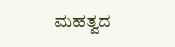ಮಹತ್ವದ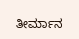ತೀರ್ಮಾನ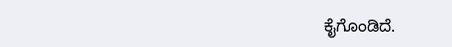ಕೈಗೊಂಡಿದೆ.